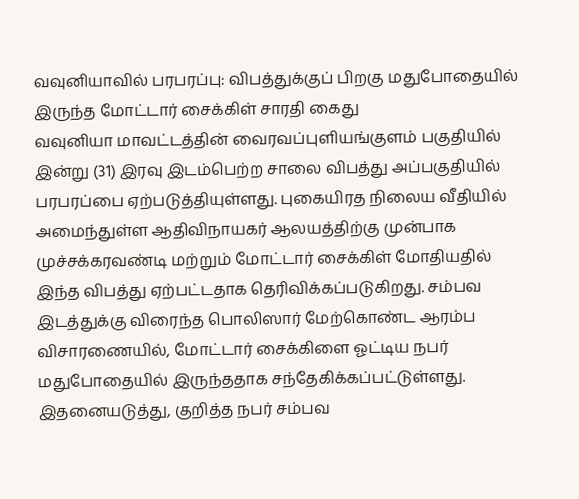வவுனியாவில் பரபரப்பு: விபத்துக்குப் பிறகு மதுபோதையில் இருந்த மோட்டார் சைக்கிள் சாரதி கைது
வவுனியா மாவட்டத்தின் வைரவப்புளியங்குளம் பகுதியில் இன்று (31) இரவு இடம்பெற்ற சாலை விபத்து அப்பகுதியில் பரபரப்பை ஏற்படுத்தியுள்ளது. புகையிரத நிலைய வீதியில் அமைந்துள்ள ஆதிவிநாயகர் ஆலயத்திற்கு முன்பாக முச்சக்கரவண்டி மற்றும் மோட்டார் சைக்கிள் மோதியதில் இந்த விபத்து ஏற்பட்டதாக தெரிவிக்கப்படுகிறது. சம்பவ இடத்துக்கு விரைந்த பொலிஸார் மேற்கொண்ட ஆரம்ப விசாரணையில், மோட்டார் சைக்கிளை ஓட்டிய நபர் மதுபோதையில் இருந்ததாக சந்தேகிக்கப்பட்டுள்ளது. இதனையடுத்து, குறித்த நபர் சம்பவ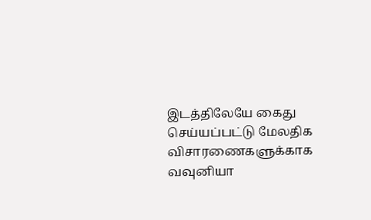இடத்திலேயே கைது செய்யப்பட்டு மேலதிக விசாரணைகளுக்காக வவுனியா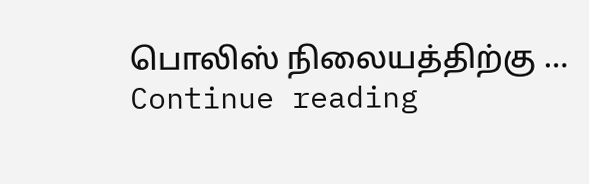பொலிஸ் நிலையத்திற்கு … Continue reading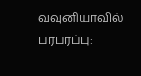வவுனியாவில் பரபரப்பு: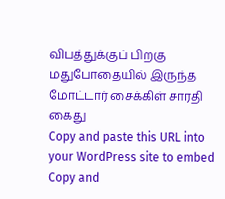விபத்துக்குப் பிறகு மதுபோதையில் இருந்த மோட்டார் சைக்கிள் சாரதி கைது
Copy and paste this URL into your WordPress site to embed
Copy and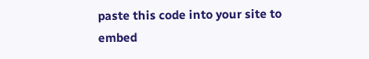paste this code into your site to embed